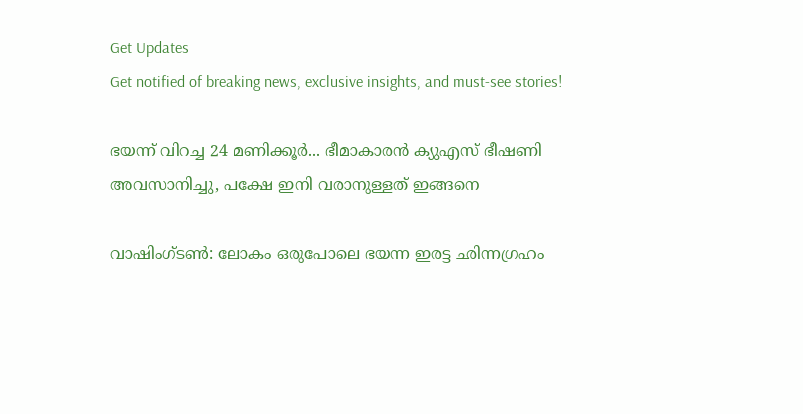Get Updates
Get notified of breaking news, exclusive insights, and must-see stories!

ഭയന്ന് വിറച്ച 24 മണിക്കൂര്‍... ഭീമാകാരന്‍ ക്യുഎസ് ഭീഷണി അവസാനിച്ചു, പക്ഷേ ഇനി വരാനുള്ളത് ഇങ്ങനെ

വാഷിംഗ്ടണ്‍: ലോകം ഒരുപോലെ ഭയന്ന ഇരട്ട ഛിന്നഗ്രഹം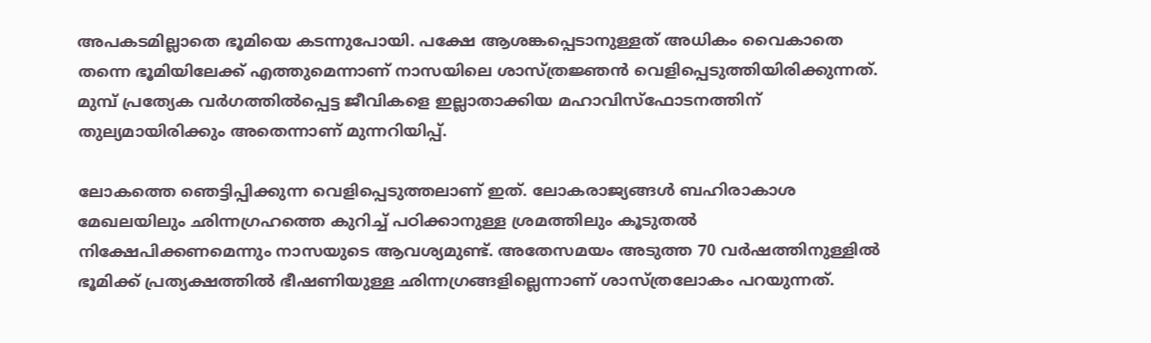അപകടമില്ലാതെ ഭൂമിയെ കടന്നുപോയി. പക്ഷേ ആശങ്കപ്പെടാനുള്ളത് അധികം വൈകാതെ തന്നെ ഭൂമിയിലേക്ക് എത്തുമെന്നാണ് നാസയിലെ ശാസ്ത്രജ്ഞന്‍ വെളിപ്പെടുത്തിയിരിക്കുന്നത്. മുമ്പ് പ്രത്യേക വര്‍ഗത്തില്‍പ്പെട്ട ജീവികളെ ഇല്ലാതാക്കിയ മഹാവിസ്‌ഫോടനത്തിന് തുല്യമായിരിക്കും അതെന്നാണ് മുന്നറിയിപ്പ്.

ലോകത്തെ ഞെട്ടിപ്പിക്കുന്ന വെളിപ്പെടുത്തലാണ് ഇത്. ലോകരാജ്യങ്ങള്‍ ബഹിരാകാശ മേഖലയിലും ഛിന്നഗ്രഹത്തെ കുറിച്ച് പഠിക്കാനുള്ള ശ്രമത്തിലും കൂടുതല്‍ നിക്ഷേപിക്കണമെന്നും നാസയുടെ ആവശ്യമുണ്ട്. അതേസമയം അടുത്ത 70 വര്‍ഷത്തിനുള്ളില്‍ ഭൂമിക്ക് പ്രത്യക്ഷത്തില്‍ ഭീഷണിയുള്ള ഛിന്നഗ്രങ്ങളില്ലെന്നാണ് ശാസ്ത്രലോകം പറയുന്നത്.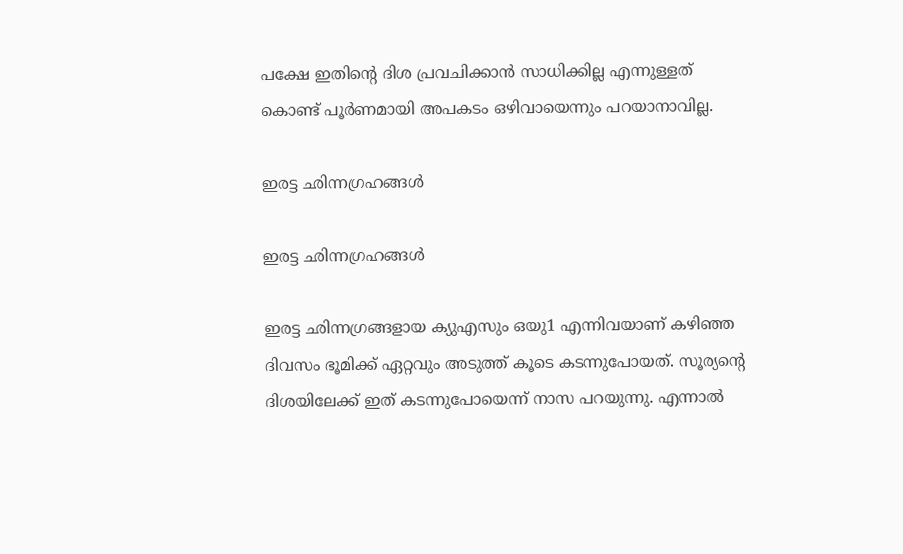പക്ഷേ ഇതിന്റെ ദിശ പ്രവചിക്കാന്‍ സാധിക്കില്ല എന്നുള്ളത് കൊണ്ട് പൂര്‍ണമായി അപകടം ഒഴിവായെന്നും പറയാനാവില്ല.

ഇരട്ട ഛിന്നഗ്രഹങ്ങള്‍

ഇരട്ട ഛിന്നഗ്രഹങ്ങള്‍

ഇരട്ട ഛിന്നഗ്രങ്ങളായ ക്യുഎസും ഒയു1 എന്നിവയാണ് കഴിഞ്ഞ ദിവസം ഭൂമിക്ക് ഏറ്റവും അടുത്ത് കൂടെ കടന്നുപോയത്. സൂര്യന്റെ ദിശയിലേക്ക് ഇത് കടന്നുപോയെന്ന് നാസ പറയുന്നു. എന്നാല്‍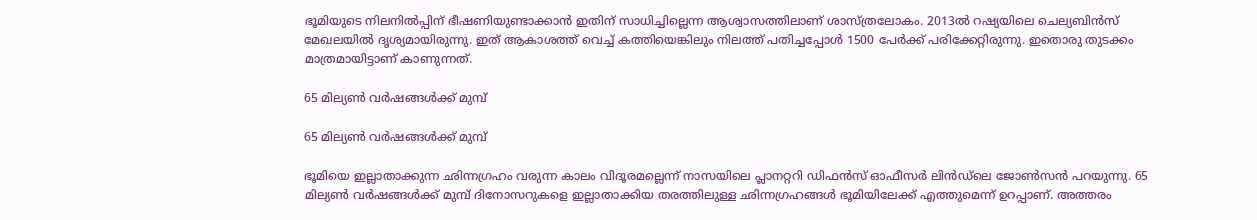ഭൂമിയുടെ നിലനില്‍പ്പിന് ഭീഷണിയുണ്ടാക്കാന്‍ ഇതിന് സാധിച്ചില്ലെന്ന ആശ്വാസത്തിലാണ് ശാസ്ത്രലോകം. 2013ല്‍ റഷ്യയിലെ ചെല്യബിന്‍സ് മേഖലയില്‍ ദൃശ്യമായിരുന്നു. ഇത് ആകാശത്ത് വെച്ച് കത്തിയെങ്കിലും നിലത്ത് പതിച്ചപ്പോള്‍ 1500 പേര്‍ക്ക് പരിക്കേറ്റിരുന്നു. ഇതൊരു തുടക്കം മാത്രമായിട്ടാണ് കാണുന്നത്.

65 മില്യണ്‍ വര്‍ഷങ്ങള്‍ക്ക് മുമ്പ്

65 മില്യണ്‍ വര്‍ഷങ്ങള്‍ക്ക് മുമ്പ്

ഭൂമിയെ ഇല്ലാതാക്കുന്ന ഛിന്നഗ്രഹം വരുന്ന കാലം വിദൂരമല്ലെന്ന് നാസയിലെ പ്ലാനറ്ററി ഡിഫന്‍സ് ഓഫീസര്‍ ലിന്‍ഡ്‌ലെ ജോണ്‍സന്‍ പറയുന്നു. 65 മില്യണ്‍ വര്‍ഷങ്ങള്‍ക്ക് മുമ്പ് ദിനോസറുകളെ ഇല്ലാതാക്കിയ തരത്തിലുള്ള ഛിന്നഗ്രഹങ്ങള്‍ ഭൂമിയിലേക്ക് എത്തുമെന്ന് ഉറപ്പാണ്. അത്തരം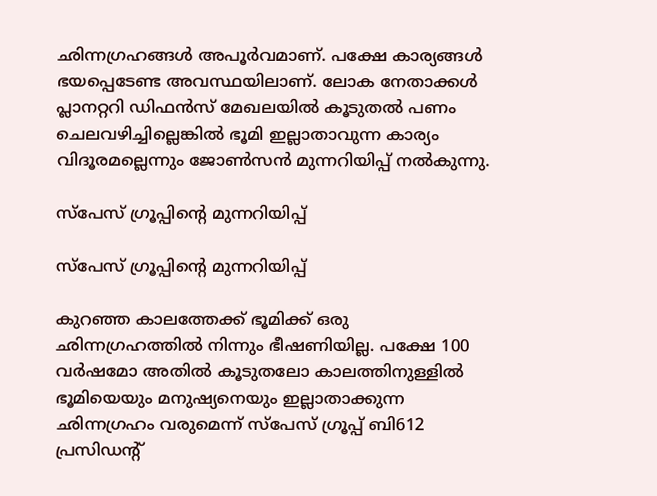ഛിന്നഗ്രഹങ്ങള്‍ അപൂര്‍വമാണ്. പക്ഷേ കാര്യങ്ങള്‍ ഭയപ്പെടേണ്ട അവസ്ഥയിലാണ്. ലോക നേതാക്കള്‍ പ്ലാനറ്ററി ഡിഫന്‍സ് മേഖലയില്‍ കൂടുതല്‍ പണം ചെലവഴിച്ചില്ലെങ്കില്‍ ഭൂമി ഇല്ലാതാവുന്ന കാര്യം വിദൂരമല്ലെന്നും ജോണ്‍സന്‍ മുന്നറിയിപ്പ് നല്‍കുന്നു.

സ്‌പേസ് ഗ്രൂപ്പിന്റെ മുന്നറിയിപ്പ്

സ്‌പേസ് ഗ്രൂപ്പിന്റെ മുന്നറിയിപ്പ്

കുറഞ്ഞ കാലത്തേക്ക് ഭൂമിക്ക് ഒരു ഛിന്നഗ്രഹത്തില്‍ നിന്നും ഭീഷണിയില്ല. പക്ഷേ 100 വര്‍ഷമോ അതില്‍ കൂടുതലോ കാലത്തിനുള്ളില്‍ ഭൂമിയെയും മനുഷ്യനെയും ഇല്ലാതാക്കുന്ന ഛിന്നഗ്രഹം വരുമെന്ന് സ്‌പേസ് ഗ്രൂപ്പ് ബി612 പ്രസിഡന്റ്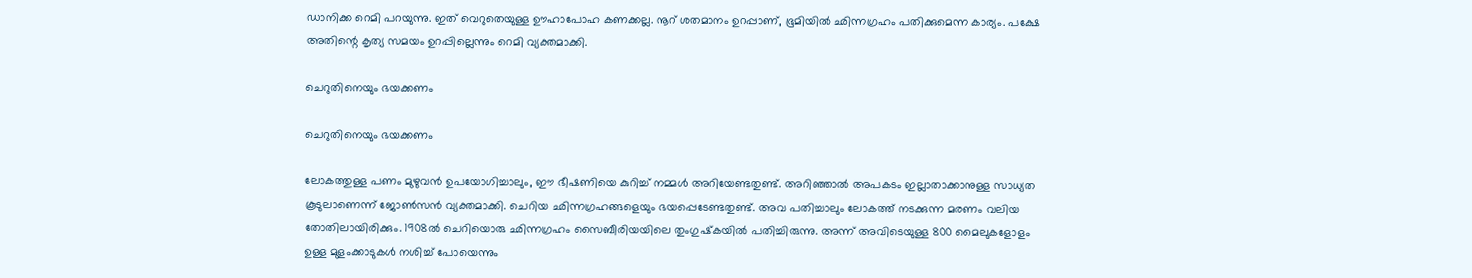ഡാനിക്ക റെമി പറയുന്നു. ഇത് വെറുതെയുള്ള ഊഹാപോഹ കണക്കല്ല. നൂറ് ശതമാനം ഉറപ്പാണ്, ഭൂമിയില്‍ ഛിന്നഗ്രഹം പതിക്കുമെന്ന കാര്യം. പക്ഷേ അതിന്റെ കൃത്യ സമയം ഉറപ്പില്ലെന്നും റെമി വ്യക്തമാക്കി.

ചെറുതിനെയും ഭയക്കണം

ചെറുതിനെയും ഭയക്കണം

ലോകത്തുള്ള പണം മുഴുവന്‍ ഉപയോഗിച്ചാലും, ഈ ഭീഷണിയെ കുറിച്ച് നമ്മള്‍ അറിയേണ്ടതുണ്ട്. അറിഞ്ഞാല്‍ അപകടം ഇല്ലാതാക്കാനുള്ള സാധ്യത കൂടുലാണെന്ന് ജോണ്‍സന്‍ വ്യക്തമാക്കി. ചെറിയ ഛിന്നഗ്രഹങ്ങളെയും ഭയപ്പെടേണ്ടതുണ്ട്. അവ പതിച്ചാലും ലോകത്ത് നടക്കുന്ന മരണം വലിയ തോതിലായിരിക്കും. 1908ല്‍ ചെറിയൊരു ഛിന്നഗ്രഹം സൈബീരിയയിലെ തുംഗുഷ്‌കയില്‍ പതിച്ചിരുന്നു. അന്ന് അവിടെയുള്ള 800 മൈലുകളോളം ഉള്ള മുളംക്കാടുകള്‍ നശിച്ച് പോയെന്നും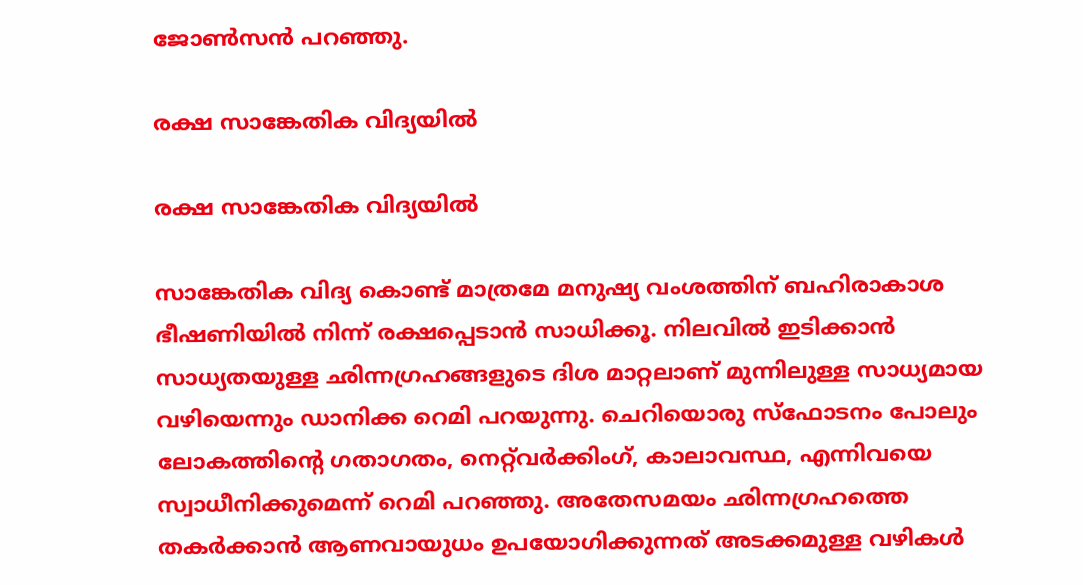ജോണ്‍സന്‍ പറഞ്ഞു.

രക്ഷ സാങ്കേതിക വിദ്യയില്‍

രക്ഷ സാങ്കേതിക വിദ്യയില്‍

സാങ്കേതിക വിദ്യ കൊണ്ട് മാത്രമേ മനുഷ്യ വംശത്തിന് ബഹിരാകാശ ഭീഷണിയില്‍ നിന്ന് രക്ഷപ്പെടാന്‍ സാധിക്കൂ. നിലവില്‍ ഇടിക്കാന്‍ സാധ്യതയുള്ള ഛിന്നഗ്രഹങ്ങളുടെ ദിശ മാറ്റലാണ് മുന്നിലുള്ള സാധ്യമായ വഴിയെന്നും ഡാനിക്ക റെമി പറയുന്നു. ചെറിയൊരു സ്‌ഫോടനം പോലും ലോകത്തിന്റെ ഗതാഗതം, നെറ്റ്‌വര്‍ക്കിംഗ്, കാലാവസ്ഥ, എന്നിവയെ സ്വാധീനിക്കുമെന്ന് റെമി പറഞ്ഞു. അതേസമയം ഛിന്നഗ്രഹത്തെ തകര്‍ക്കാന്‍ ആണവായുധം ഉപയോഗിക്കുന്നത് അടക്കമുള്ള വഴികള്‍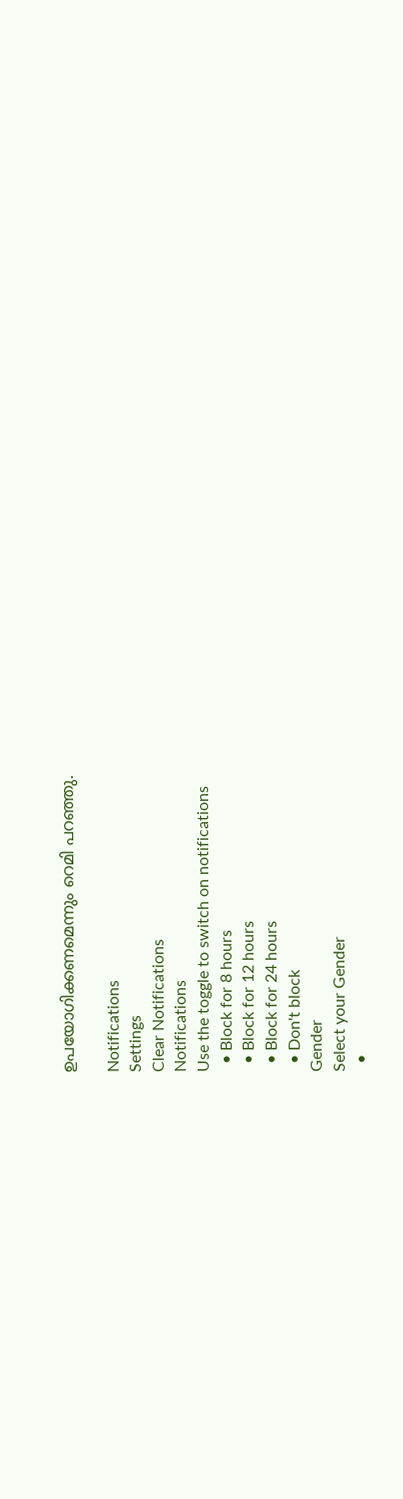ഉപയോഗിക്കണമെന്നും റെമി പറഞ്ഞു.

Notifications
Settings
Clear Notifications
Notifications
Use the toggle to switch on notifications
  • Block for 8 hours
  • Block for 12 hours
  • Block for 24 hours
  • Don't block
Gender
Select your Gender
  •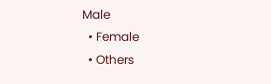Male
  • Female
  • Others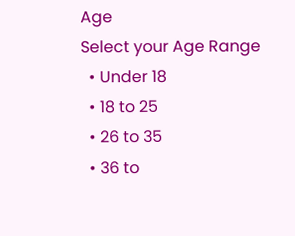Age
Select your Age Range
  • Under 18
  • 18 to 25
  • 26 to 35
  • 36 to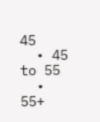45
  • 45 to 55
  • 55+